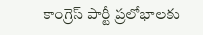కాంగ్రెస్ పార్టీ ప్రలోభాలకు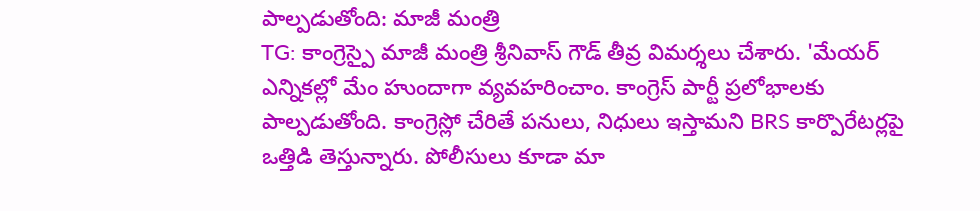పాల్పడుతోంది: మాజీ మంత్రి
TG: కాంగ్రెస్పై మాజీ మంత్రి శ్రీనివాస్ గౌడ్ తీవ్ర విమర్శలు చేశారు. 'మేయర్ ఎన్నికల్లో మేం హుందాగా వ్యవహరించాం. కాంగ్రెస్ పార్టీ ప్రలోభాలకు పాల్పడుతోంది. కాంగ్రెస్లో చేరితే పనులు, నిధులు ఇస్తామని BRS కార్పొరేటర్లపై ఒత్తిడి తెస్తున్నారు. పోలీసులు కూడా మా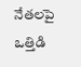నేతలపై ఒత్తిడి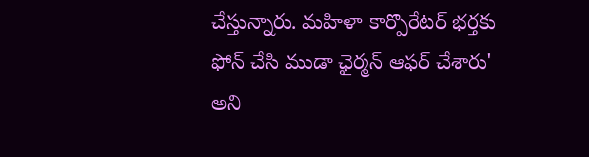చేస్తున్నారు. మహిళా కార్పొరేటర్ భర్తకు ఫోన్ చేసి ముడా ఛైర్మన్ ఆఫర్ చేశారు' అని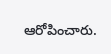ఆరోపించారు.